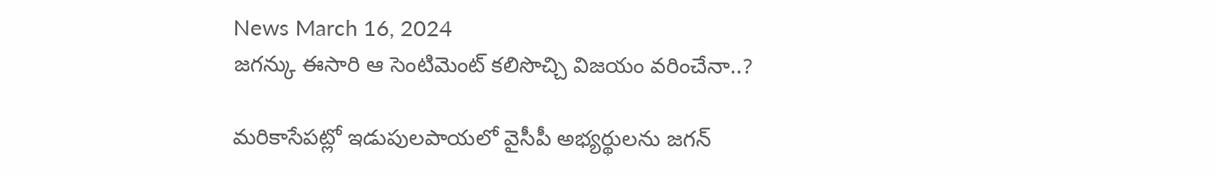News March 16, 2024
జగన్కు ఈసారి ఆ సెంటిమెంట్ కలిసొచ్చి విజయం వరించేనా..?

మరికాసేపట్లో ఇడుపులపాయలో వైసీపీ అభ్యర్థులను జగన్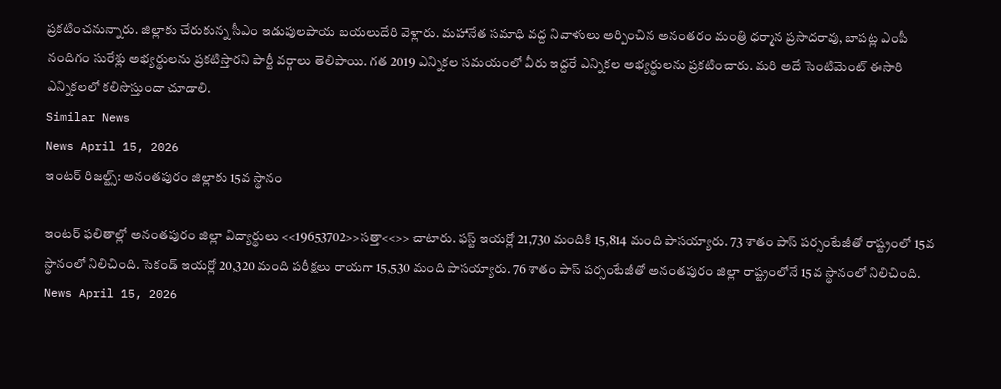ప్రకటించనున్నారు. జిల్లాకు చేరుకున్న సీఎం ఇడుపులపాయ బయలుదేరి వెళ్లారు. మహానేత సమాధి వద్ద నివాళులు అర్పించిన అనంతరం మంత్రి ధర్మాన ప్రసాదరావు, బాపట్ల ఎంపీ నందిగం సురేశ్లు అభ్యర్థులను ప్రకటిస్తారని పార్టీ వర్గాలు తెలిపాయి. గత 2019 ఎన్నికల సమయంలో వీరు ఇద్దరే ఎన్నికల అభ్యర్థులను ప్రకటించారు. మరి అదే సెంటిమెంట్ ఈసారి ఎన్నికలలో కలిసొస్తుందా చూడాలి.
Similar News
News April 15, 2026
ఇంటర్ రిజల్ట్స్: అనంతపురం జిల్లాకు 15వ స్థానం

ఇంటర్ ఫలితాల్లో అనంతపురం జిల్లా విద్యార్థులు <<19653702>>సత్తా<<>> చాటారు. ఫస్ట్ ఇయర్లో 21,730 మందికి 15,814 మంది పాసయ్యారు. 73 శాతం పాస్ పర్సంటేజీతో రాష్ట్రంలో 15వ స్థానంలో నిలిచింది. సెకండ్ ఇయర్లో 20,320 మంది పరీక్షలు రాయగా 15,530 మంది పాసయ్యారు. 76 శాతం పాస్ పర్సంటేజీతో అనంతపురం జిల్లా రాష్ట్రంలోనే 15వ స్థానంలో నిలిచింది.
News April 15, 2026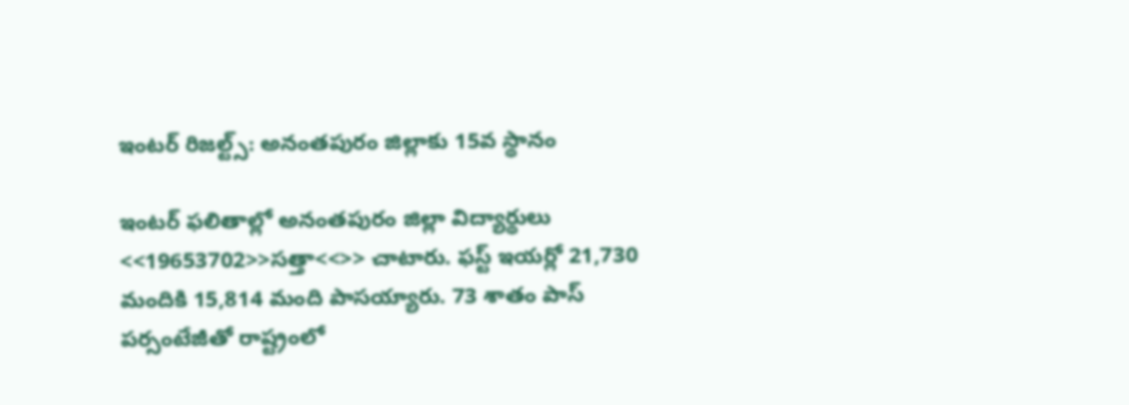ఇంటర్ రిజల్ట్స్: అనంతపురం జిల్లాకు 15వ స్థానం

ఇంటర్ ఫలితాల్లో అనంతపురం జిల్లా విద్యార్థులు <<19653702>>సత్తా<<>> చాటారు. ఫస్ట్ ఇయర్లో 21,730 మందికి 15,814 మంది పాసయ్యారు. 73 శాతం పాస్ పర్సంటేజీతో రాష్ట్రంలో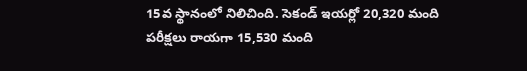15వ స్థానంలో నిలిచింది. సెకండ్ ఇయర్లో 20,320 మంది పరీక్షలు రాయగా 15,530 మంది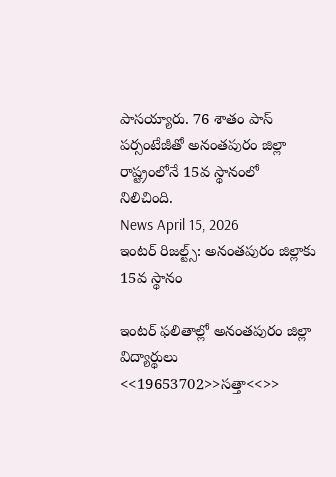పాసయ్యారు. 76 శాతం పాస్ పర్సంటేజీతో అనంతపురం జిల్లా రాష్ట్రంలోనే 15వ స్థానంలో నిలిచింది.
News April 15, 2026
ఇంటర్ రిజల్ట్స్: అనంతపురం జిల్లాకు 15వ స్థానం

ఇంటర్ ఫలితాల్లో అనంతపురం జిల్లా విద్యార్థులు <<19653702>>సత్తా<<>>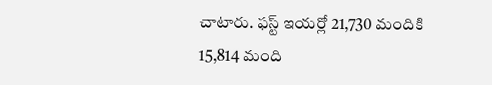చాటారు. ఫస్ట్ ఇయర్లో 21,730 మందికి 15,814 మంది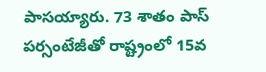పాసయ్యారు. 73 శాతం పాస్ పర్సంటేజీతో రాష్ట్రంలో 15వ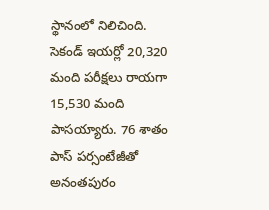స్థానంలో నిలిచింది. సెకండ్ ఇయర్లో 20,320 మంది పరీక్షలు రాయగా 15,530 మంది పాసయ్యారు. 76 శాతం పాస్ పర్సంటేజీతో అనంతపురం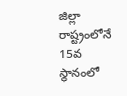జిల్లా రాష్ట్రంలోనే 15వ స్థానంలో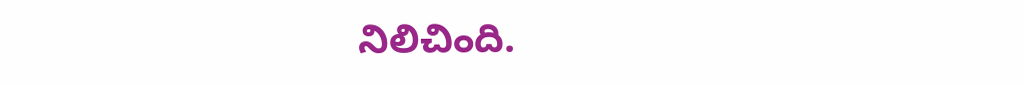నిలిచింది.